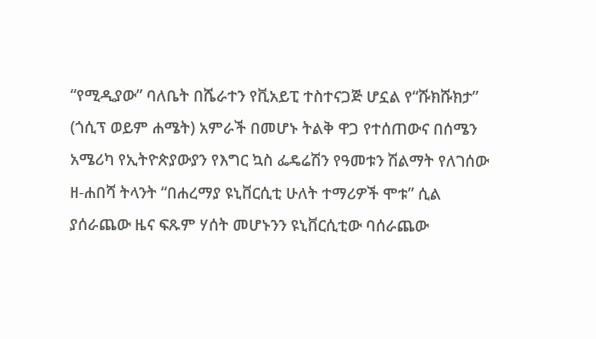“የሚዲያው” ባለቤት በሼራተን የቪአይፒ ተስተናጋጅ ሆኗል የ“ሹክሹክታ” (ጎሲፕ ወይም ሐሜት) አምራች በመሆኑ ትልቅ ዋጋ የተሰጠውና በሰሜን አሜሪካ የኢትዮጵያውያን የእግር ኳስ ፌዴሬሽን የዓመቱን ሽልማት የለገሰው ዘ-ሐበሻ ትላንት “በሐረማያ ዩኒቨርሲቲ ሁለት ተማሪዎች ሞቱ” ሲል ያሰራጨው ዜና ፍጹም ሃሰት መሆኑንን ዩኒቨርሲቲው ባሰራጨው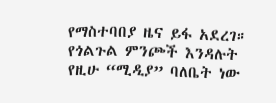የማስተባበያ ዜና ይፋ አደረገ። የጎልጉል ምንጮች እንዳሉት የዚሁ “ሚዲያ” ባለቤት ነው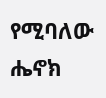የሚባለው ሔኖክ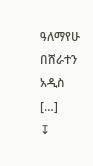ዓለማየሁ በሸራተን አዲስ […]
↧